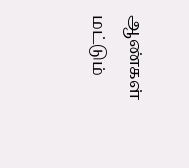ஆண்கள் மட்டும்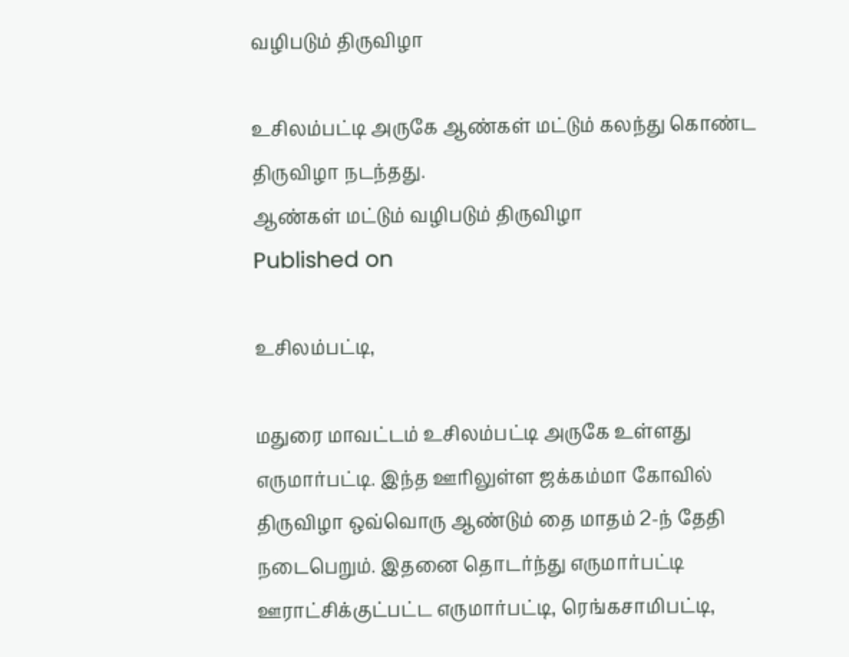வழிபடும் திருவிழா

உசிலம்பட்டி அருகே ஆண்கள் மட்டும் கலந்து கொண்ட திருவிழா நடந்தது.
ஆண்கள் மட்டும் வழிபடும் திருவிழா
Published on

உசிலம்பட்டி,

மதுரை மாவட்டம் உசிலம்பட்டி அருகே உள்ளது எருமார்பட்டி. இந்த ஊரிலுள்ள ஜக்கம்மா கோவில் திருவிழா ஒவ்வொரு ஆண்டும் தை மாதம் 2-ந் தேதி நடைபெறும். இதனை தொடர்ந்து எருமார்பட்டி ஊராட்சிக்குட்பட்ட எருமார்பட்டி, ரெங்கசாமிபட்டி,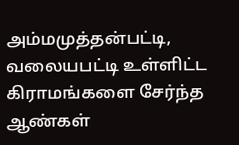அம்மமுத்தன்பட்டி, வலையபட்டி உள்ளிட்ட கிராமங்களை சேர்ந்த ஆண்கள்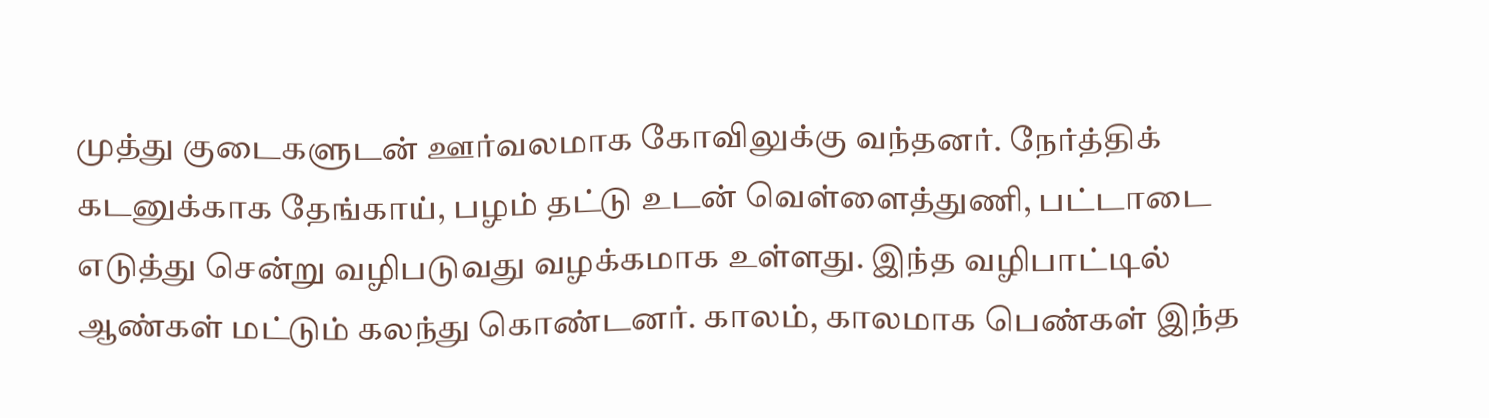முத்து குடைகளுடன் ஊர்வலமாக கோவிலுக்கு வந்தனர். நேர்த்திக் கடனுக்காக தேங்காய், பழம் தட்டு உடன் வெள்ளைத்துணி, பட்டாடை எடுத்து சென்று வழிபடுவது வழக்கமாக உள்ளது. இந்த வழிபாட்டில் ஆண்கள் மட்டும் கலந்து கொண்டனர். காலம், காலமாக பெண்கள் இந்த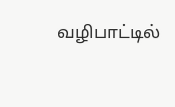வழிபாட்டில்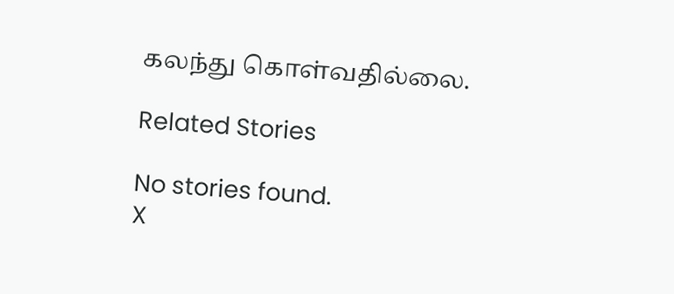கலந்து கொள்வதில்லை.

Related Stories

No stories found.
X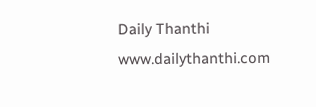Daily Thanthi
www.dailythanthi.com